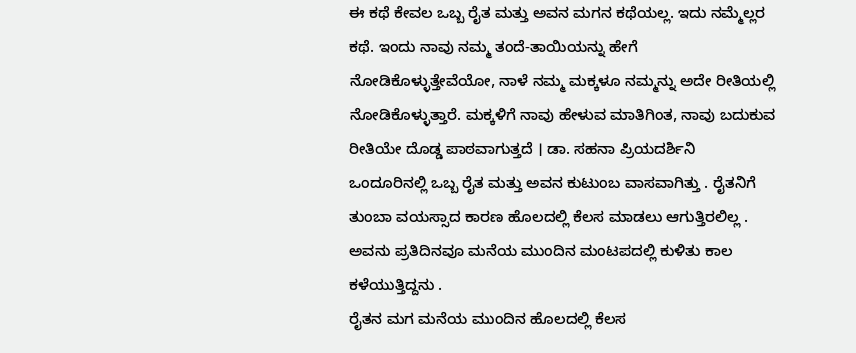ಈ ಕಥೆ ಕೇವಲ ಒಬ್ಬ ರೈತ ಮತ್ತು ಅವನ ಮಗನ ಕಥೆಯಲ್ಲ. ಇದು ನಮ್ಮೆಲ್ಲರ ಕಥೆ. ಇಂದು ನಾವು ನಮ್ಮ ತಂದೆ-ತಾಯಿಯನ್ನು ಹೇಗೆ ನೋಡಿಕೊಳ್ಳುತ್ತೇವೆಯೋ, ನಾಳೆ ನಮ್ಮ ಮಕ್ಕಳೂ ನಮ್ಮನ್ನು ಅದೇ ರೀತಿಯಲ್ಲಿ ನೋಡಿಕೊಳ್ಳುತ್ತಾರೆ. ಮಕ್ಕಳಿಗೆ ನಾವು ಹೇಳುವ ಮಾತಿಗಿಂತ, ನಾವು ಬದುಕುವ ರೀತಿಯೇ ದೊಡ್ಡ ಪಾಠವಾಗುತ್ತದೆ । ಡಾ. ಸಹನಾ ಪ್ರಿಯದರ್ಶಿನಿ
ಒಂದೂರಿನಲ್ಲಿ ಒಬ್ಬ ರೈತ ಮತ್ತು ಅವನ ಕುಟುಂಬ ವಾಸವಾಗಿತ್ತು . ರೈತನಿಗೆ ತುಂಬಾ ವಯಸ್ಸಾದ ಕಾರಣ ಹೊಲದಲ್ಲಿ ಕೆಲಸ ಮಾಡಲು ಆಗುತ್ತಿರಲಿಲ್ಲ . ಅವನು ಪ್ರತಿದಿನವೂ ಮನೆಯ ಮುಂದಿನ ಮಂಟಪದಲ್ಲಿ ಕುಳಿತು ಕಾಲ ಕಳೆಯುತ್ತಿದ್ದನು .
ರೈತನ ಮಗ ಮನೆಯ ಮುಂದಿನ ಹೊಲದಲ್ಲಿ ಕೆಲಸ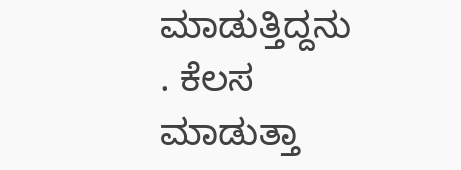ಮಾಡುತ್ತಿದ್ದನು . ಕೆಲಸ ಮಾಡುತ್ತಾ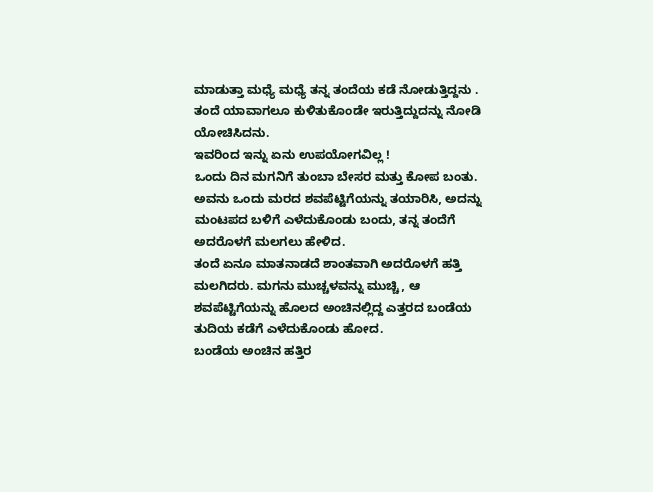ಮಾಡುತ್ತಾ ಮಧ್ಯೆ ಮಧ್ಯೆ ತನ್ನ ತಂದೆಯ ಕಡೆ ನೋಡುತ್ತಿದ್ದನು . ತಂದೆ ಯಾವಾಗಲೂ ಕುಳಿತುಕೊಂಡೇ ಇರುತ್ತಿದ್ದುದನ್ನು ನೋಡಿ ಯೋಚಿಸಿದನು.
ಇವರಿಂದ ಇನ್ನು ಏನು ಉಪಯೋಗವಿಲ್ಲ !
ಒಂದು ದಿನ ಮಗನಿಗೆ ತುಂಬಾ ಬೇಸರ ಮತ್ತು ಕೋಪ ಬಂತು. ಅವನು ಒಂದು ಮರದ ಶವಪೆಟ್ಟಿಗೆಯನ್ನು ತಯಾರಿಸಿ, ಅದನ್ನು ಮಂಟಪದ ಬಳಿಗೆ ಎಳೆದುಕೊಂಡು ಬಂದು, ತನ್ನ ತಂದೆಗೆ ಅದರೊಳಗೆ ಮಲಗಲು ಹೇಳಿದ.
ತಂದೆ ಏನೂ ಮಾತನಾಡದೆ ಶಾಂತವಾಗಿ ಅದರೊಳಗೆ ಹತ್ತಿ ಮಲಗಿದರು. ಮಗನು ಮುಚ್ಚಳವನ್ನು ಮುಚ್ಚಿ, ಆ ಶವಪೆಟ್ಟಿಗೆಯನ್ನು ಹೊಲದ ಅಂಚಿನಲ್ಲಿದ್ದ ಎತ್ತರದ ಬಂಡೆಯ ತುದಿಯ ಕಡೆಗೆ ಎಳೆದುಕೊಂಡು ಹೋದ.
ಬಂಡೆಯ ಅಂಚಿನ ಹತ್ತಿರ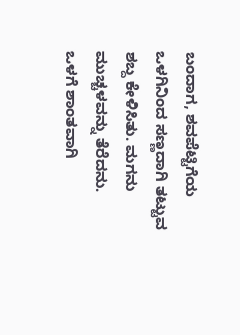ಬಂದಾಗ, ಶವಪೆಟ್ಟಿಗೆಯ ಒಳಗಿನಿಂದ ಸಣ್ಣದಾಗಿ ತಟ್ಟುವ ಶಬ್ದ ಕೇಳಿಸಿತು. ಮಗನು ಮುಚ್ಚಳವನ್ನು ತೆರೆದನು.
ಒಳಗೆ ಶಾಂತವಾಗಿ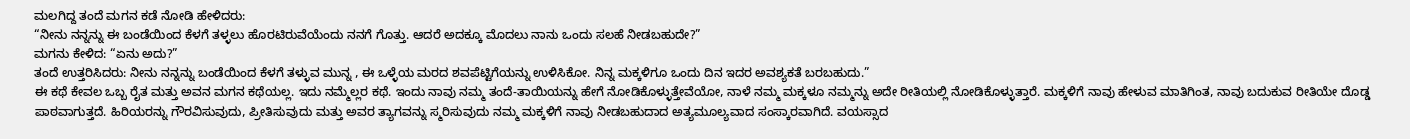ಮಲಗಿದ್ದ ತಂದೆ ಮಗನ ಕಡೆ ನೋಡಿ ಹೇಳಿದರು:
“ನೀನು ನನ್ನನ್ನು ಈ ಬಂಡೆಯಿಂದ ಕೆಳಗೆ ತಳ್ಳಲು ಹೊರಟಿರುವೆಯೆಂದು ನನಗೆ ಗೊತ್ತು. ಆದರೆ ಅದಕ್ಕೂ ಮೊದಲು ನಾನು ಒಂದು ಸಲಹೆ ನೀಡಬಹುದೇ?”
ಮಗನು ಕೇಳಿದ: “ಏನು ಅದು?”
ತಂದೆ ಉತ್ತರಿಸಿದರು: ನೀನು ನನ್ನನ್ನು ಬಂಡೆಯಿಂದ ಕೆಳಗೆ ತಳ್ಳುವ ಮುನ್ನ , ಈ ಒಳ್ಳೆಯ ಮರದ ಶವಪೆಟ್ಟಿಗೆಯನ್ನು ಉಳಿಸಿಕೋ. ನಿನ್ನ ಮಕ್ಕಳಿಗೂ ಒಂದು ದಿನ ಇದರ ಅವಶ್ಯಕತೆ ಬರಬಹುದು.”
ಈ ಕಥೆ ಕೇವಲ ಒಬ್ಬ ರೈತ ಮತ್ತು ಅವನ ಮಗನ ಕಥೆಯಲ್ಲ. ಇದು ನಮ್ಮೆಲ್ಲರ ಕಥೆ. ಇಂದು ನಾವು ನಮ್ಮ ತಂದೆ-ತಾಯಿಯನ್ನು ಹೇಗೆ ನೋಡಿಕೊಳ್ಳುತ್ತೇವೆಯೋ, ನಾಳೆ ನಮ್ಮ ಮಕ್ಕಳೂ ನಮ್ಮನ್ನು ಅದೇ ರೀತಿಯಲ್ಲಿ ನೋಡಿಕೊಳ್ಳುತ್ತಾರೆ. ಮಕ್ಕಳಿಗೆ ನಾವು ಹೇಳುವ ಮಾತಿಗಿಂತ, ನಾವು ಬದುಕುವ ರೀತಿಯೇ ದೊಡ್ಡ ಪಾಠವಾಗುತ್ತದೆ. ಹಿರಿಯರನ್ನು ಗೌರವಿಸುವುದು, ಪ್ರೀತಿಸುವುದು ಮತ್ತು ಅವರ ತ್ಯಾಗವನ್ನು ಸ್ಮರಿಸುವುದು ನಮ್ಮ ಮಕ್ಕಳಿಗೆ ನಾವು ನೀಡಬಹುದಾದ ಅತ್ಯಮೂಲ್ಯವಾದ ಸಂಸ್ಕಾರವಾಗಿದೆ. ವಯಸ್ಸಾದ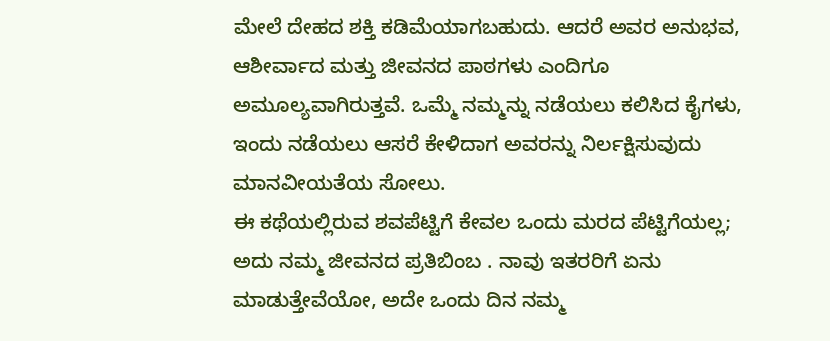ಮೇಲೆ ದೇಹದ ಶಕ್ತಿ ಕಡಿಮೆಯಾಗಬಹುದು. ಆದರೆ ಅವರ ಅನುಭವ, ಆಶೀರ್ವಾದ ಮತ್ತು ಜೀವನದ ಪಾಠಗಳು ಎಂದಿಗೂ ಅಮೂಲ್ಯವಾಗಿರುತ್ತವೆ. ಒಮ್ಮೆ ನಮ್ಮನ್ನು ನಡೆಯಲು ಕಲಿಸಿದ ಕೈಗಳು, ಇಂದು ನಡೆಯಲು ಆಸರೆ ಕೇಳಿದಾಗ ಅವರನ್ನು ನಿರ್ಲಕ್ಷಿಸುವುದು ಮಾನವೀಯತೆಯ ಸೋಲು.
ಈ ಕಥೆಯಲ್ಲಿರುವ ಶವಪೆಟ್ಟಿಗೆ ಕೇವಲ ಒಂದು ಮರದ ಪೆಟ್ಟಿಗೆಯಲ್ಲ; ಅದು ನಮ್ಮ ಜೀವನದ ಪ್ರತಿಬಿಂಬ . ನಾವು ಇತರರಿಗೆ ಏನು ಮಾಡುತ್ತೇವೆಯೋ, ಅದೇ ಒಂದು ದಿನ ನಮ್ಮ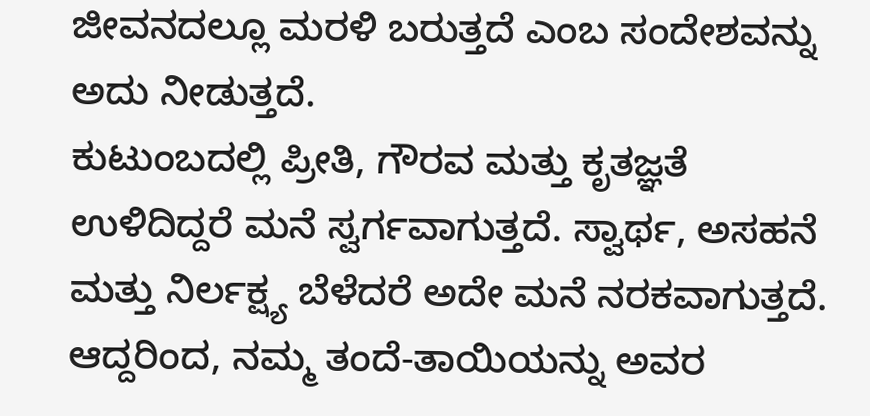ಜೀವನದಲ್ಲೂ ಮರಳಿ ಬರುತ್ತದೆ ಎಂಬ ಸಂದೇಶವನ್ನು ಅದು ನೀಡುತ್ತದೆ.
ಕುಟುಂಬದಲ್ಲಿ ಪ್ರೀತಿ, ಗೌರವ ಮತ್ತು ಕೃತಜ್ಞತೆ ಉಳಿದಿದ್ದರೆ ಮನೆ ಸ್ವರ್ಗವಾಗುತ್ತದೆ. ಸ್ವಾರ್ಥ, ಅಸಹನೆ ಮತ್ತು ನಿರ್ಲಕ್ಷ್ಯ ಬೆಳೆದರೆ ಅದೇ ಮನೆ ನರಕವಾಗುತ್ತದೆ. ಆದ್ದರಿಂದ, ನಮ್ಮ ತಂದೆ-ತಾಯಿಯನ್ನು ಅವರ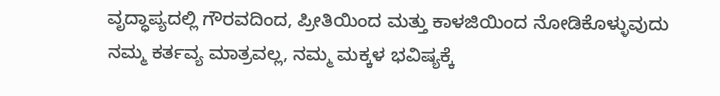ವೃದ್ಧಾಪ್ಯದಲ್ಲಿ ಗೌರವದಿಂದ, ಪ್ರೀತಿಯಿಂದ ಮತ್ತು ಕಾಳಜಿಯಿಂದ ನೋಡಿಕೊಳ್ಳುವುದು ನಮ್ಮ ಕರ್ತವ್ಯ ಮಾತ್ರವಲ್ಲ, ನಮ್ಮ ಮಕ್ಕಳ ಭವಿಷ್ಯಕ್ಕೆ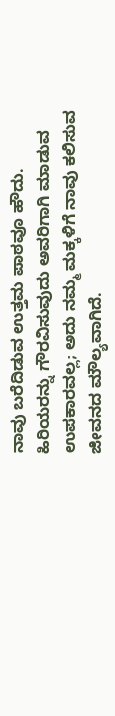ನಾವು ಬರೆದಿಡುವ ಉತ್ತಮ ಪಾಠವೂ ಹೌದು.
ಹಿರಿಯರನ್ನು ಗೌರವಿಸುವುದು ಅವರಿಗಾಗಿ ಮಾಡುವ ಉಪಕಾರವಲ್ಲ; ಅದು ನಮ್ಮ ಮಕ್ಕಳಿಗೆ ನಾವು ಕಲಿಸುವ ಜೀವನದ ಮೌಲ್ಯವಾಗಿದೆ.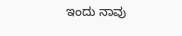ಇಂದು ನಾವು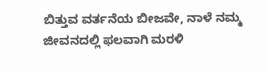ಬಿತ್ತುವ ವರ್ತನೆಯ ಬೀಜವೇ, ನಾಳೆ ನಮ್ಮ ಜೀವನದಲ್ಲಿ ಫಲವಾಗಿ ಮರಳಿ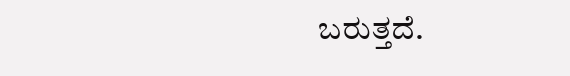ಬರುತ್ತದೆ.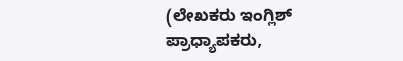(ಲೇಖಕರು ಇಂಗ್ಲಿಶ್ ಪ್ರಾಧ್ಯಾಪಕರು,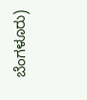ಬೆಂಗಳೂರು)